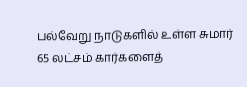பல்வேறு நாடுகளில் உள்ள சுமார் 65 லட்சம் கார்களைத்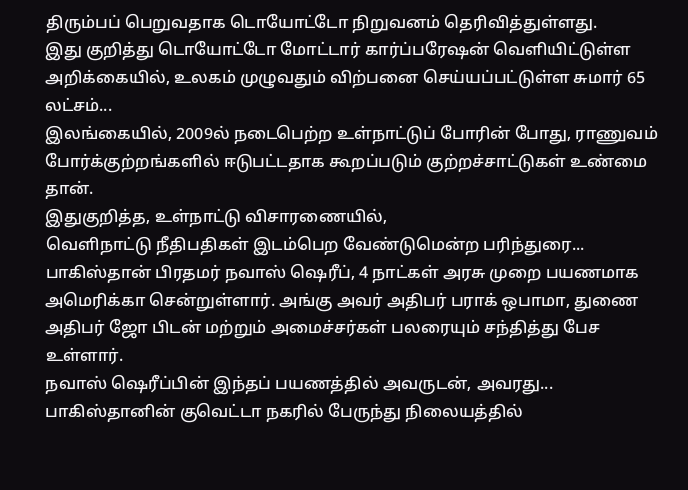திரும்பப் பெறுவதாக டொயோட்டோ நிறுவனம் தெரிவித்துள்ளது.
இது குறித்து டொயோட்டோ மோட்டார் கார்ப்பரேஷன் வெளியிட்டுள்ள அறிக்கையில், உலகம் முழுவதும் விற்பனை செய்யப்பட்டுள்ள சுமார் 65 லட்சம்...
இலங்கையில், 2009ல் நடைபெற்ற உள்நாட்டுப் போரின் போது, ராணுவம் போர்க்குற்றங்களில் ஈடுபட்டதாக கூறப்படும் குற்றச்சாட்டுகள் உண்மை தான்.
இதுகுறித்த, உள்நாட்டு விசாரணையில்,
வெளிநாட்டு நீதிபதிகள் இடம்பெற வேண்டுமென்ற பரிந்துரை...
பாகிஸ்தான் பிரதமர் நவாஸ் ஷெரீப், 4 நாட்கள் அரசு முறை பயணமாக அமெரிக்கா சென்றுள்ளார். அங்கு அவர் அதிபர் பராக் ஒபாமா, துணை அதிபர் ஜோ பிடன் மற்றும் அமைச்சர்கள் பலரையும் சந்தித்து பேச உள்ளார்.
நவாஸ் ஷெரீப்பின் இந்தப் பயணத்தில் அவருடன், அவரது...
பாகிஸ்தானின் குவெட்டா நகரில் பேருந்து நிலையத்தில்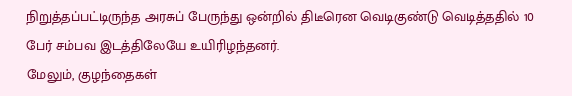நிறுத்தப்பட்டிருந்த அரசுப் பேருந்து ஒன்றில் திடீரென வெடிகுண்டு வெடித்ததில் 10 பேர் சம்பவ இடத்திலேயே உயிரிழந்தனர்.
மேலும், குழந்தைகள்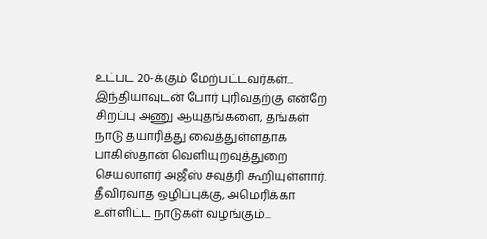உட்பட 20-க்கும் மேற்பட்டவர்கள்...
இந்தியாவுடன் போர் புரிவதற்கு என்றே சிறப்பு அணு ஆயுதங்களை, தங்கள் நாடு தயாரித்து வைத்துள்ளதாக பாகிஸ்தான் வெளியுறவுத்துறை செயலாளர் அஜீஸ் சவுத்ரி கூறியுள்ளார்.
தீவிரவாத ஒழிப்புக்கு, அமெரிக்கா உள்ளிட்ட நாடுகள் வழங்கும்...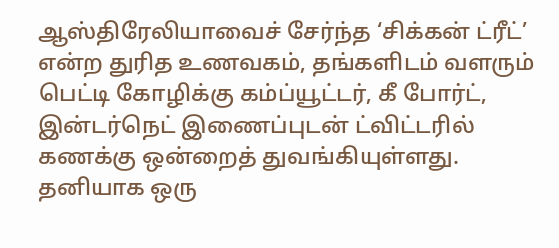ஆஸ்திரேலியாவைச் சேர்ந்த ‘சிக்கன் ட்ரீட்’ என்ற துரித உணவகம், தங்களிடம் வளரும் பெட்டி கோழிக்கு கம்ப்யூட்டர், கீ போர்ட், இன்டர்நெட் இணைப்புடன் ட்விட்டரில் கணக்கு ஒன்றைத் துவங்கியுள்ளது.
தனியாக ஒரு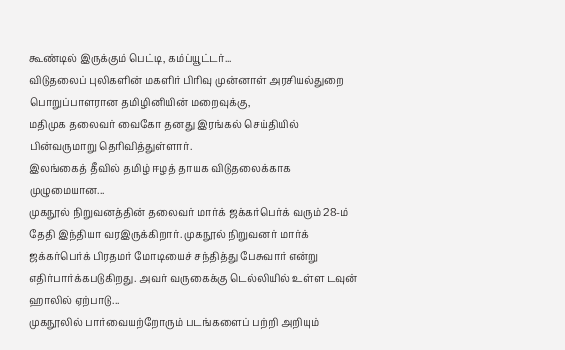கூண்டில் இருக்கும் பெட்டி, கம்ப்யூட்டர்...
விடுதலைப் புலிகளின் மகளிர் பிரிவு முன்னாள் அரசியல்துறை பொறுப்பாளரான தமிழினியின் மறைவுக்கு,
மதிமுக தலைவர் வைகோ தனது இரங்கல் செய்தியில் பின்வருமாறு தெரிவித்துள்ளார்.
இலங்கைத் தீவில் தமிழ் ஈழத் தாயக விடுதலைக்காக முழுமையான...
முகநூல் நிறுவனத்தின் தலைவர் மார்க் ஜக்கர்பெர்க் வரும் 28-ம் தேதி இந்தியா வரஇருக்கிறார். முகநூல் நிறுவனர் மார்க் ஜக்கர்பெர்க் பிரதமர் மோடியைச் சந்தித்து பேசுவார் என்று எதிர்பார்க்கபடுகிறது. அவர் வருகைக்கு டெல்லியில் உள்ள டவுன் ஹாலில் ஏற்பாடு...
முகநூலில் பார்வையற்றோரும் படங்களைப் பற்றி அறியும்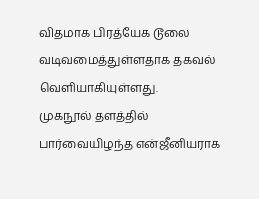விதமாக பிரத்யேக டூலை வடிவமைத்துள்ளதாக தகவல் வெளியாகியுள்ளது.
முகநூல் தளத்தில் பார்வையிழந்த என்ஜீனியராக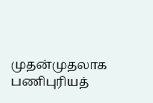முதன்முதலாக பணிபுரியத்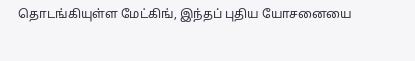தொடங்கியுள்ள மேட்கிங், இந்தப் புதிய யோசனையை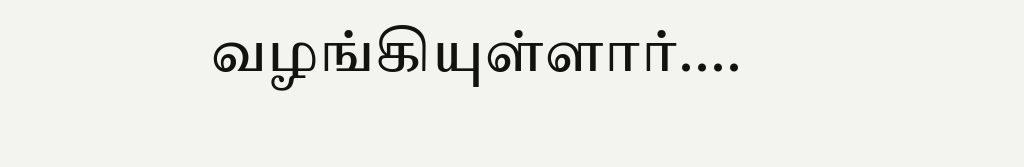வழங்கியுள்ளார்....